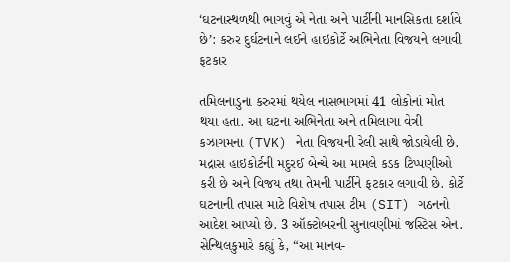‘ઘટનાસ્થળથી ભાગવું એ નેતા અને પાર્ટીની માનસિકતા દર્શાવે છે’: કરુર દુર્ઘટનાને લઈને હાઇકોર્ટે અભિનેતા વિજયને લગાવી ફટકાર

તમિલનાડુના કરુરમાં થયેલ નાસભાગમાં 41 લોકોનાં મોત થયા હતા. આ ઘટના અભિનેતા અને તમિલાગા વેત્રી કઝાગમના (TVK) નેતા વિજયની રેલી સાથે જોડાયેલી છે. મદ્રાસ હાઇકોર્ટની મદુરઈ બેન્ચે આ મામલે કડક ટિપ્પણીઓ કરી છે અને વિજય તથા તેમની પાર્ટીને ફટકાર લગાવી છે. કોર્ટે ઘટનાની તપાસ માટે વિશેષ તપાસ ટીમ (SIT) ગઠનનો આદેશ આપ્યો છે. 3 ઑક્ટોબરની સુનાવણીમાં જસ્ટિસ એન. સેન્થિલકુમારે કહ્યું કે, “આ માનવ-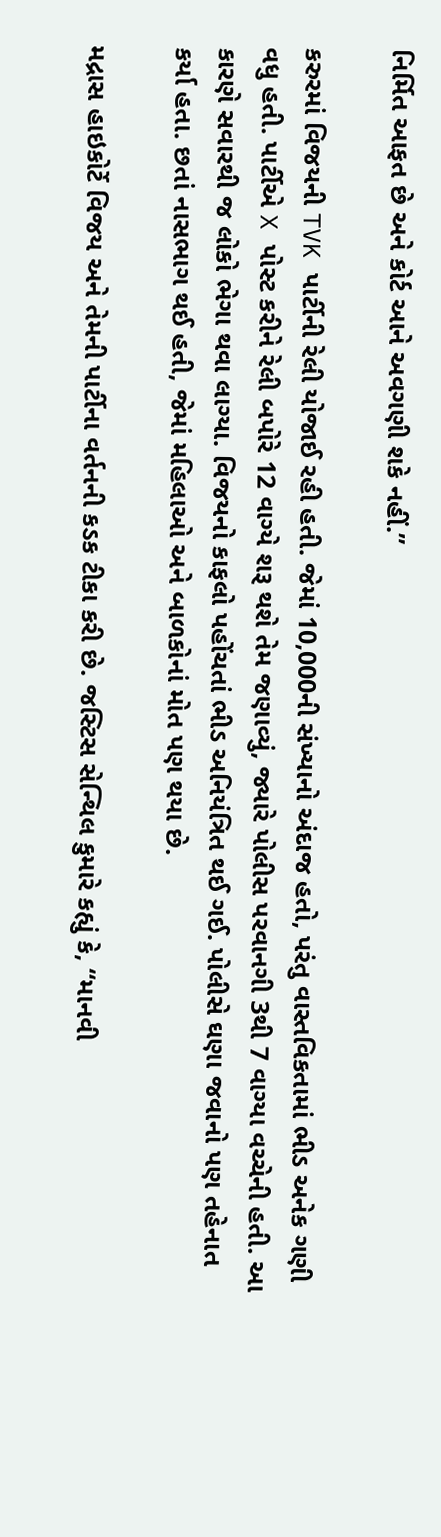નિર્મિત આફત છે અને કોર્ટ આને અવગણી શકે નહીં.”

કરુરમાં વિજયની TVK પાર્ટીની રેલી યોજાઈ રહી હતી. જેમાં 10,000ની સંખ્યાનો અંદાજ હતો, પરંતુ વાસ્તવિકતામાં ભીડ અનેક ગણી વધુ હતી. પાર્ટીએ X પોસ્ટ કરીને રેલી બપોરે 12 વાગ્યે શરૂ થશે તેમ જણાવ્યું, જ્યારે પોલીસ પરવાનગી 3થી 7 વાગ્યા વચ્ચેની હતી. આ કારણે સવારથી જ લોકો ભેગા થવા લાગ્યા. વિજયનો કાફલો પહોંચતાં ભીડ અનિયંત્રિત થઈ ગઈ. પોલીસે ઘણા જવાનો પણ તહેનાત કર્યા હતા. છતાં નાસભાગ થઈ હતી, જેમાં મહિલાઓ અને બાળકોનાં મોત પણ થયા છે.

મદ્રાસ હાઇકોર્ટે વિજય અને તેમની પાર્ટીના વર્તનની કડક ટીકા કરી છે. જસ્ટિસ સેન્થિલ કુમારે કહ્યું કે, “માનવી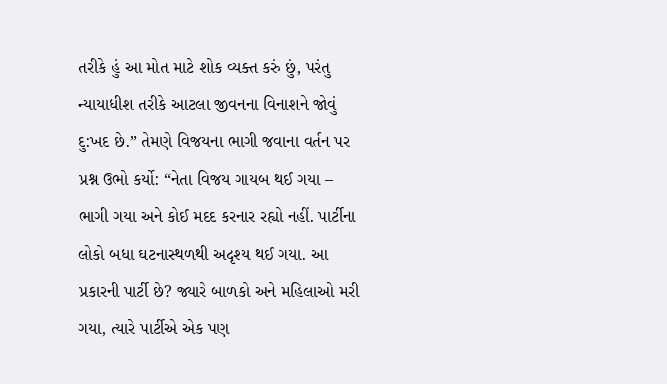તરીકે હું આ મોત માટે શોક વ્યક્ત કરું છું, પરંતુ ન્યાયાધીશ તરીકે આટલા જીવનના વિનાશને જોવું દુ:ખદ છે.” તેમણે વિજયના ભાગી જવાના વર્તન પર પ્રશ્ન ઉભો કર્યો: “નેતા વિજય ગાયબ થઈ ગયા – ભાગી ગયા અને કોઈ મદદ કરનાર રહ્યો નહીં. પાર્ટીના લોકો બધા ઘટનાસ્થળથી અદૃશ્ય થઈ ગયા. આ પ્રકારની પાર્ટી છે? જ્યારે બાળકો અને મહિલાઓ મરી ગયા, ત્યારે પાર્ટીએ એક પણ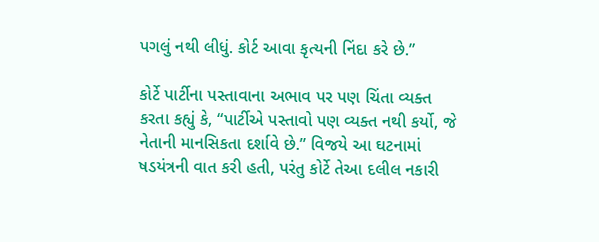પગલું નથી લીધું. કોર્ટ આવા કૃત્યની નિંદા કરે છે.”

કોર્ટે પાર્ટીના પસ્તાવાના અભાવ પર પણ ચિંતા વ્યક્ત કરતા કહ્યું કે, “પાર્ટીએ પસ્તાવો પણ વ્યક્ત નથી કર્યો, જે નેતાની માનસિકતા દર્શાવે છે.” વિજયે આ ઘટનામાં ષડયંત્રની વાત કરી હતી, પરંતુ કોર્ટે તેઆ દલીલ નકારી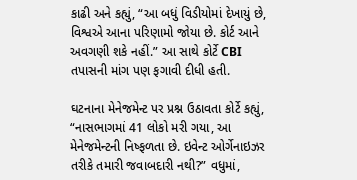કાઢી અને કહ્યું, “આ બધું વિડીયોમાં દેખાયું છે, વિશ્વએ આના પરિણામો જોયા છે. કોર્ટ આને અવગણી શકે નહીં.” આ સાથે કોર્ટે CBI તપાસની માંગ પણ ફગાવી દીધી હતી.

ઘટનાના મેનેજમેન્ટ પર પ્રશ્ન ઉઠાવતા કોર્ટે કહ્યું, “નાસભાગમાં 41 લોકો મરી ગયા, આ મેનેજમેન્ટની નિષ્ફળતા છે. ઇવેન્ટ ઓર્ગેનાઇઝર તરીકે તમારી જવાબદારી નથી?” વધુમાં,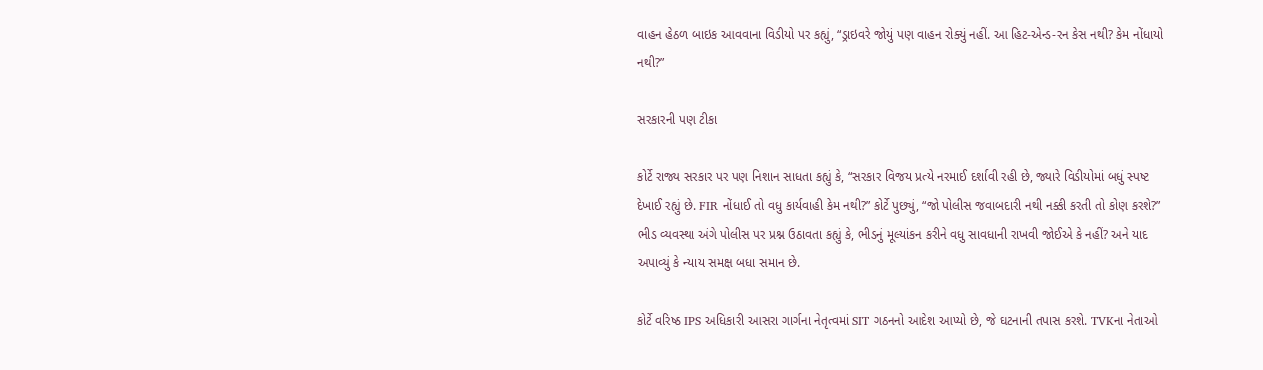વાહન હેઠળ બાઇક આવવાના વિડીયો પર કહ્યું, “ડ્રાઇવરે જોયું પણ વાહન રોક્યું નહીં. આ હિટ-એન્ડ-રન કેસ નથી? કેમ નોંધાયો નથી?”

સરકારની પણ ટીકા

કોર્ટે રાજ્ય સરકાર પર પણ નિશાન સાધતા કહ્યું કે, “સરકાર વિજય પ્રત્યે નરમાઈ દર્શાવી રહી છે, જ્યારે વિડીયોમાં બધું સ્પષ્ટ દેખાઈ રહ્યું છે. FIR નોંધાઈ તો વધુ કાર્યવાહી કેમ નથી?” કોર્ટે પુછ્યું, “જો પોલીસ જવાબદારી નથી નક્કી કરતી તો કોણ કરશે?” ભીડ વ્યવસ્થા અંગે પોલીસ પર પ્રશ્ન ઉઠાવતા કહ્યું કે, ભીડનું મૂલ્યાંકન કરીને વધુ સાવધાની રાખવી જોઈએ કે નહીં? અને યાદ અપાવ્યું કે ન્યાય સમક્ષ બધા સમાન છે.

કોર્ટે વરિષ્ઠ IPS અધિકારી આસરા ગાર્ગના નેતૃત્વમાં SIT ગઠનનો આદેશ આપ્યો છે, જે ઘટનાની તપાસ કરશે. TVKના નેતાઓ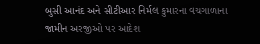બુસી આનંદ અને સીટીઆર નિર્મલ કુમારના વચગાળાના જામીન અરજીઓ પર આદેશ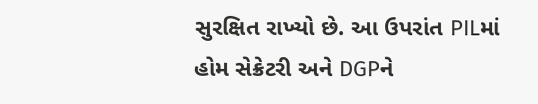સુરક્ષિત રાખ્યો છે. આ ઉપરાંત PILમાં હોમ સેક્રેટરી અને DGPને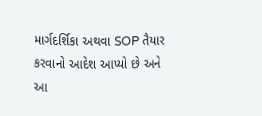માર્ગદર્શિકા અથવા SOP તૈયાર કરવાનો આદેશ આપ્યો છે અને આ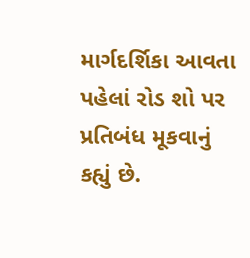માર્ગદર્શિકા આવતા પહેલાં રોડ શો પર પ્રતિબંધ મૂકવાનું કહ્યું છે.